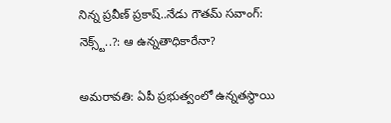నిన్న ప్రవీణ్ ప్రకాష్..నేడు గౌతమ్ సవాంగ్: నెక్స్ట్..?: ఆ ఉన్నతాధికారేనా?

అమరావతి: ఏపీ ప్రభుత్వంలో ఉన్నతస్థాయి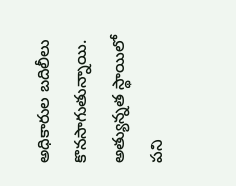అధికారుల బదిలీలు కొనసాగుతున్నాయి. అత్యున్నత స్థాయిలో పని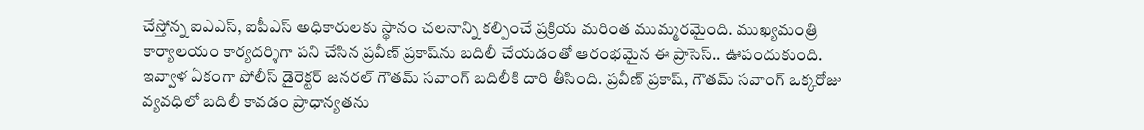చేస్తోన్న ఐఎఎస్, ఐపీఎస్ అధికారులకు స్థానం చలనాన్ని కల్పించే ప్రక్రియ మరింత ముమ్మరమైంది. ముఖ్యమంత్రి కార్యాలయం కార్యదర్శిగా పని చేసిన ప్రవీణ్ ప్రకాష్‌ను బదిలీ చేయడంతో ఆరంభమైన ఈ ప్రాసెస్.. ఊపందుకుంది. ఇవ్వాళ ఏకంగా పోలీస్ డైరెక్టర్ జనరల్ గౌతమ్ సవాంగ్ బదిలీకి దారి తీసింది. ప్రవీణ్ ప్రకాష్, గౌతమ్ సవాంగ్ ఒక్కరోజు వ్యవధిలో బదిలీ కావడం ప్రాధాన్యతను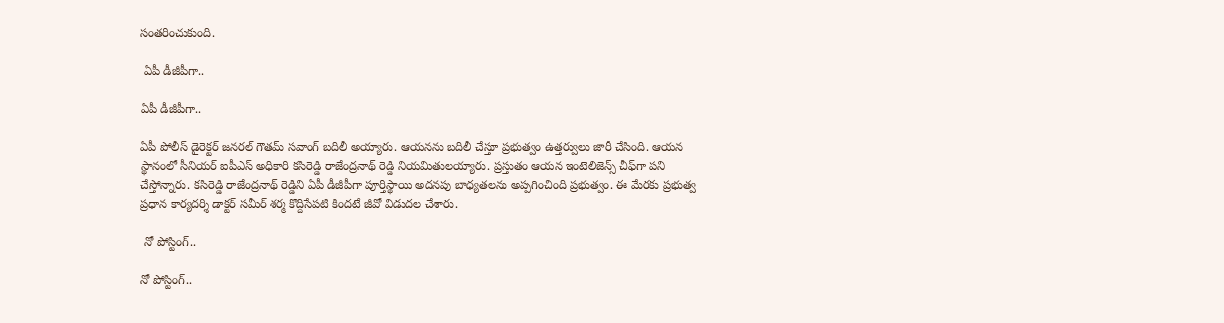సంతరించుకుంది.

 ఏపీ డీజీపీగా..

ఏపీ డీజీపీగా..

ఏపీ పోలీస్ డైరెక్టర్ జనరల్ గౌతమ్ సవాంగ్ బదిలీ అయ్యారు. ఆయనను బదిలీ చేస్తూ ప్రభుత్వం ఉత్తర్వులు జారీ చేసింది. ఆయన స్థానంలో సీనియర్ ఐపీఎస్ అధికారి కసిరెడ్డి రాజేంద్రనాథ్ రెడ్డి నియమితులయ్యారు. ప్రస్తుతం ఆయన ఇంటెలిజెన్స్ చీఫ్‌గా పని చేస్తోన్నారు. కసిరెడ్డి రాజేంద్రనాథ్ రెడ్డిని ఏపీ డీజీపీగా పూర్తిస్థాయి అదనపు బాధ్యతలను అప్పగించింది ప్రభుత్వం. ఈ మేరకు ప్రభుత్వ ప్రధాన కార్యదర్శి డాక్టర్ సమీర్ శర్మ కొద్దిసేపటి కిందటే జీవో విడుదల చేశారు.

 నో పోస్టింగ్..

నో పోస్టింగ్..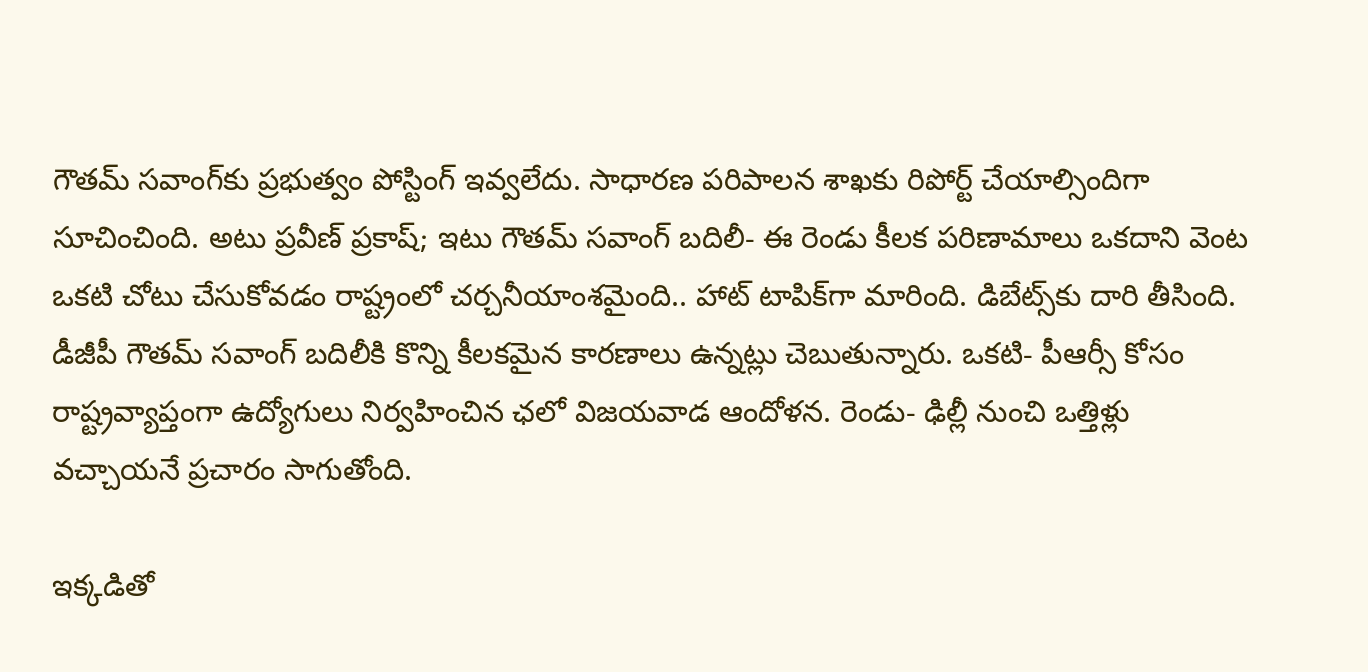గౌతమ్ సవాంగ్‌కు ప్రభుత్వం పోస్టింగ్ ఇవ్వలేదు. సాధారణ పరిపాలన శాఖకు రిపోర్ట్ చేయాల్సిందిగా సూచించింది. అటు ప్రవీణ్ ప్రకాష్; ఇటు గౌతమ్ సవాంగ్ బదిలీ- ఈ రెండు కీలక పరిణామాలు ఒకదాని వెంట ఒకటి చోటు చేసుకోవడం రాష్ట్రంలో చర్చనీయాంశమైంది.. హాట్ టాపిక్‌గా మారింది. డిబేట్స్‌కు దారి తీసింది. డీజీపీ గౌతమ్ సవాంగ్ బదిలీకి కొన్ని కీలకమైన కారణాలు ఉన్నట్లు చెబుతున్నారు. ఒకటి- పీఆర్సీ కోసం రాష్ట్రవ్యాప్తంగా ఉద్యోగులు నిర్వహించిన ఛలో విజయవాడ ఆందోళన. రెండు- ఢిల్లీ నుంచి ఒత్తిళ్లు వచ్చాయనే ప్రచారం సాగుతోంది.

ఇక్కడితో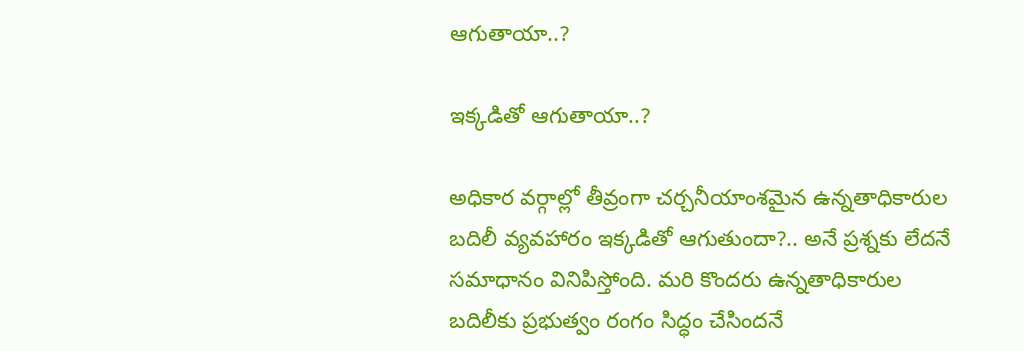ఆగుతాయా..?

ఇక్కడితో ఆగుతాయా..?

అధికార వర్గాల్లో తీవ్రంగా చర్చనీయాంశమైన ఉన్నతాధికారుల బదిలీ వ్యవహారం ఇక్కడితో ఆగుతుందా?.. అనే ప్రశ్నకు లేదనే సమాధానం వినిపిస్తోంది. మరి కొందరు ఉన్నతాధికారుల బదిలీకు ప్రభుత్వం రంగం సిద్ధం చేసిందనే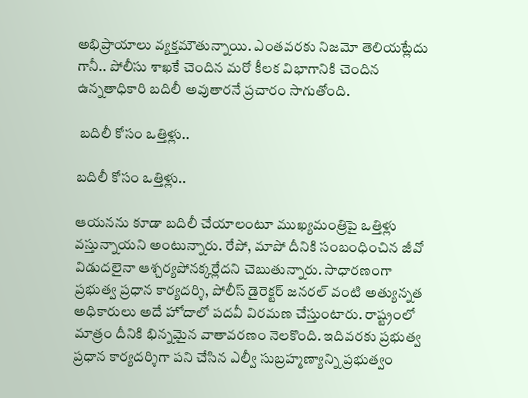అభిప్రాయాలు వ్యక్తమౌతున్నాయి. ఎంతవరకు నిజమో తెలియట్లేదు గానీ.. పోలీసు శాఖకే చెందిన మరో కీలక విభాగానికి చెందిన ఉన్నతాధికారి బదిలీ అవుతారనే ప్రచారం సాగుతోంది.

 బదిలీ కోసం ఒత్తిళ్లు..

బదిలీ కోసం ఒత్తిళ్లు..

ఆయనను కూడా బదిలీ చేయాలంటూ ముఖ్యమంత్రిపై ఒత్తిళ్లు వస్తున్నాయని అంటున్నారు. రేపో, మాపో దీనికి సంబంధించిన జీవో విడుదలైనా ఆశ్చర్యపోనక్కర్లేదని చెబుతున్నారు. సాధారణంగా ప్రభుత్వ ప్రధాన కార్యదర్శి, పోలీస్ డైరెక్టర్ జనరల్ వంటి అత్యున్నత అధికారులు అదే హోదాలో పదవీ విరమణ చేస్తుంటారు. రాష్ట్రంలో మాత్రం దీనికి భిన్నమైన వాతావరణం నెలకొంది. ఇదివరకు ప్రభుత్వ ప్రధాన కార్యదర్శిగా పని చేసిన ఎల్వీ సుబ్రహ్మణ్యాన్ని ప్రభుత్వం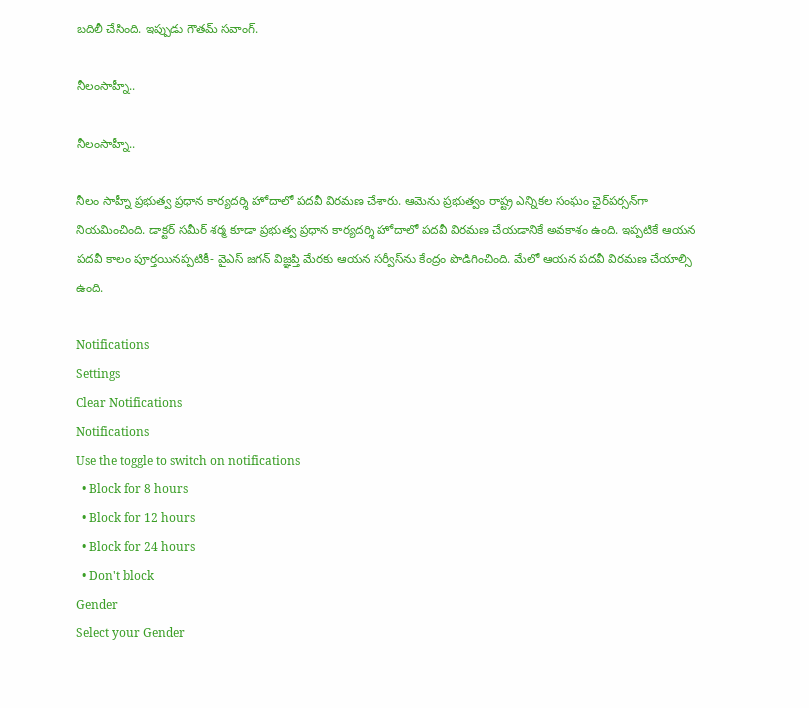బదిలీ చేసింది. ఇప్పుడు గౌతమ్ సవాంగ్.

నీలంసాహ్నీ..

నీలంసాహ్నీ..

నీలం సాహ్నీ ప్రభుత్వ ప్రధాన కార్యదర్శి హోదాలో పదవీ విరమణ చేశారు. ఆమెను ప్రభుత్వం రాష్ట్ర ఎన్నికల సంఘం ఛైర్‌పర్సన్‌గా నియమించింది. డాక్టర్ సమీర్ శర్మ కూడా ప్రభుత్వ ప్రధాన కార్యదర్శి హోదాలో పదవీ విరమణ చేయడానికే అవకాశం ఉంది. ఇప్పటికే ఆయన పదవీ కాలం పూర్తయినప్పటికీ- వైఎస్ జగన్ విజ్ఞప్తి మేరకు ఆయన సర్వీస్‌ను కేంద్రం పొడిగించింది. మేలో ఆయన పదవీ విరమణ చేయాల్సి ఉంది.

Notifications
Settings
Clear Notifications
Notifications
Use the toggle to switch on notifications
  • Block for 8 hours
  • Block for 12 hours
  • Block for 24 hours
  • Don't block
Gender
Select your Gender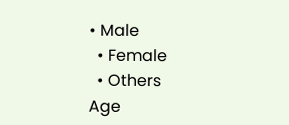• Male
  • Female
  • Others
Age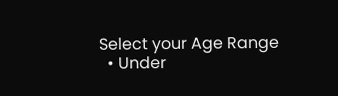Select your Age Range
  • Under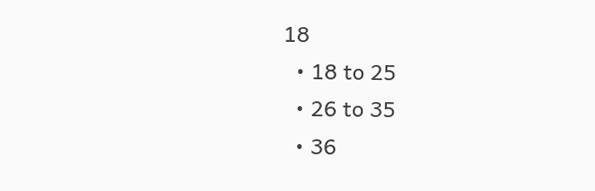18
  • 18 to 25
  • 26 to 35
  • 36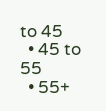to 45
  • 45 to 55
  • 55+